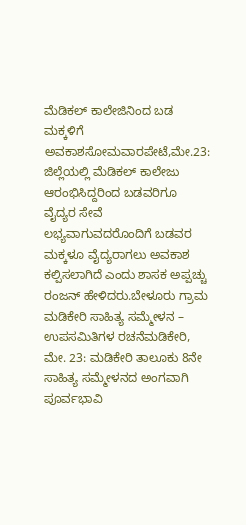ಮೆಡಿಕಲ್ ಕಾಲೇಜಿನಿಂದ ಬಡ ಮಕ್ಕಳಿಗೆ ಅವಕಾಶಸೋಮವಾರಪೇಟೆ,ಮೇ.23: ಜಿಲ್ಲೆಯಲ್ಲಿ ಮೆಡಿಕಲ್ ಕಾಲೇಜು ಆರಂಭಿಸಿದ್ದರಿಂದ ಬಡವರಿಗೂ ವೈದ್ಯರ ಸೇವೆ ಲಭ್ಯವಾಗುವದರೊಂದಿಗೆ ಬಡವರ ಮಕ್ಕಳೂ ವೈದ್ಯರಾಗಲು ಅವಕಾಶ ಕಲ್ಪಿಸಲಾಗಿದೆ ಎಂದು ಶಾಸಕ ಅಪ್ಪಚ್ಚು ರಂಜನ್ ಹೇಳಿದರು.ಬೇಳೂರು ಗ್ರಾಮ
ಮಡಿಕೇರಿ ಸಾಹಿತ್ಯ ಸಮ್ಮೇಳನ – ಉಪಸಮಿತಿಗಳ ರಚನೆಮಡಿಕೇರಿ, ಮೇ. 23: ಮಡಿಕೇರಿ ತಾಲೂಕು 8ನೇ ಸಾಹಿತ್ಯ ಸಮ್ಮೇಳನದ ಅಂಗವಾಗಿ ಪೂರ್ವಭಾವಿ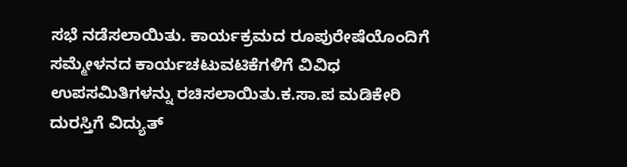ಸಭೆ ನಡೆಸಲಾಯಿತು. ಕಾರ್ಯಕ್ರಮದ ರೂಪುರೇಷೆಯೊಂದಿಗೆ ಸಮ್ಮೇಳನದ ಕಾರ್ಯಚಟುವಟಿಕೆಗಳಿಗೆ ವಿವಿಧ ಉಪಸಮಿತಿಗಳನ್ನು ರಚಿಸಲಾಯಿತು.ಕ.ಸಾ.ಪ ಮಡಿಕೇರಿ
ದುರಸ್ತಿಗೆ ವಿದ್ಯುತ್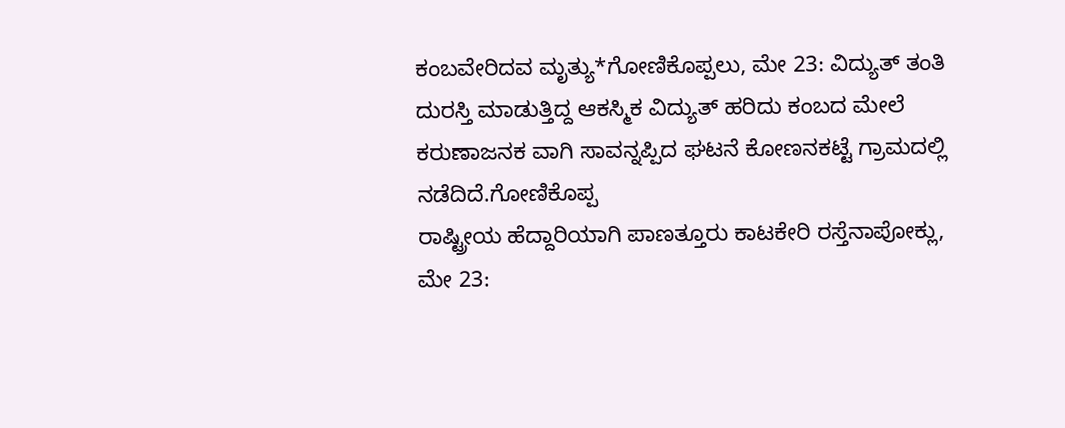ಕಂಬವೇರಿದವ ಮೃತ್ಯು*ಗೋಣಿಕೊಪ್ಪಲು, ಮೇ 23: ವಿದ್ಯುತ್ ತಂತಿ ದುರಸ್ತಿ ಮಾಡುತ್ತಿದ್ದ ಆಕಸ್ಮಿಕ ವಿದ್ಯುತ್ ಹರಿದು ಕಂಬದ ಮೇಲೆ ಕರುಣಾಜನಕ ವಾಗಿ ಸಾವನ್ನಪ್ಪಿದ ಘಟನೆ ಕೋಣನಕಟ್ಟೆ ಗ್ರಾಮದಲ್ಲಿ ನಡೆದಿದೆ.ಗೋಣಿಕೊಪ್ಪ
ರಾಷ್ಟ್ರೀಯ ಹೆದ್ದಾರಿಯಾಗಿ ಪಾಣತ್ತೂರು ಕಾಟಕೇರಿ ರಸ್ತೆನಾಪೋಕ್ಲು, ಮೇ 23: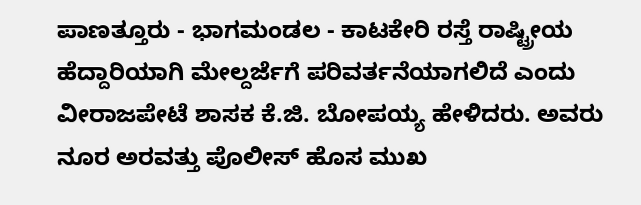ಪಾಣತ್ತೂರು - ಭಾಗಮಂಡಲ - ಕಾಟಕೇರಿ ರಸ್ತೆ ರಾಷ್ಟ್ರೀಯ ಹೆದ್ದಾರಿಯಾಗಿ ಮೇಲ್ದರ್ಜೆಗೆ ಪರಿವರ್ತನೆಯಾಗಲಿದೆ ಎಂದು ವೀರಾಜಪೇಟೆ ಶಾಸಕ ಕೆ.ಜಿ. ಬೋಪಯ್ಯ ಹೇಳಿದರು. ಅವರು
ನೂರ ಅರವತ್ತು ಪೊಲೀಸ್ ಹೊಸ ಮುಖ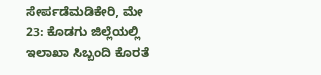ಸೇರ್ಪಡೆಮಡಿಕೇರಿ, ಮೇ 23: ಕೊಡಗು ಜಿಲ್ಲೆಯಲ್ಲಿ ಇಲಾಖಾ ಸಿಬ್ಬಂದಿ ಕೊರತೆ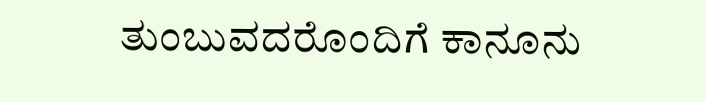ತುಂಬುವದರೊಂದಿಗೆ ಕಾನೂನು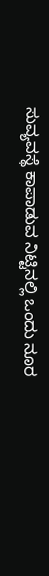ಸುವ್ಯವಸ್ಥೆ ಕಾಪಾಡುವ ನಿಟ್ಟಿನಲ್ಲಿ ಒಂದು ನೂರ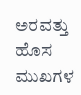ಅರವತ್ತು ಹೊಸ ಮುಖಗಳ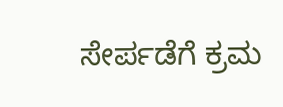ಸೇರ್ಪಡೆಗೆ ಕ್ರಮ